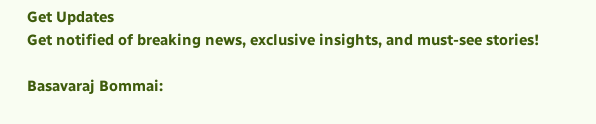Get Updates
Get notified of breaking news, exclusive insights, and must-see stories!

Basavaraj Bommai: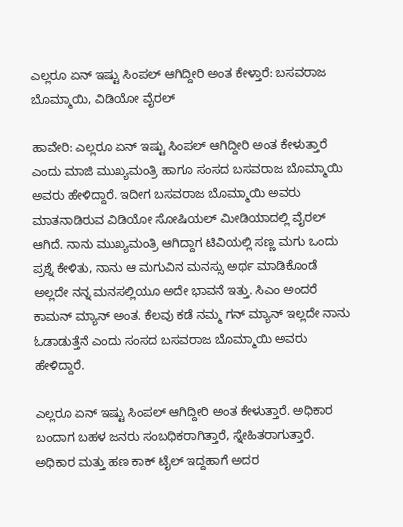ಎಲ್ಲರೂ ಏನ್ ಇಷ್ಟು ಸಿಂಪಲ್ ಆಗಿದ್ದೀರಿ ಅಂತ ಕೇಳ್ತಾರೆ: ಬಸವರಾಜ ಬೊಮ್ಮಾಯಿ, ವಿಡಿಯೋ ವೈರಲ್

ಹಾವೇರಿ: ಎಲ್ಲರೂ ಏನ್ ಇಷ್ಟು ಸಿಂಪಲ್ ಆಗಿದ್ದೀರಿ ಅಂತ ಕೇಳುತ್ತಾರೆ ಎಂದು ಮಾಜಿ ಮುಖ್ಯಮಂತ್ರಿ ಹಾಗೂ ಸಂಸದ ಬಸವರಾಜ ಬೊಮ್ಮಾಯಿ ಅವರು ಹೇಳಿದ್ದಾರೆ. ಇದೀಗ ಬಸವರಾಜ ಬೊಮ್ಮಾಯಿ ಅವರು ಮಾತನಾಡಿರುವ ವಿಡಿಯೋ ಸೋಷಿಯಲ್ ಮೀಡಿಯಾದಲ್ಲಿ ವೈರಲ್ ಆಗಿದೆ. ನಾನು ಮುಖ್ಯಮಂತ್ರಿ ಆಗಿದ್ದಾಗ ಟಿವಿಯಲ್ಲಿ ಸಣ್ಣ ಮಗು ಒಂದು ಪ್ರಶ್ನೆ ಕೇಳಿತು, ನಾನು ಆ ಮಗುವಿನ ಮನಸ್ಸು ಅರ್ಥ ಮಾಡಿಕೊಂಡೆ ಅಲ್ಲದೇ ನನ್ನ ಮನಸಲ್ಲಿಯೂ ಅದೇ ಭಾವನೆ ಇತ್ತು. ಸಿಎಂ ಅಂದರೆ ಕಾಮನ್ ಮ್ಯಾನ್ ಅಂತ. ಕೆಲವು ಕಡೆ ನಮ್ಮ ಗನ್ ಮ್ಯಾನ್ ಇಲ್ಲದೇ ನಾನು ಓಡಾಡುತ್ತೆನೆ ಎಂದು ಸಂಸದ ಬಸವರಾಜ ಬೊಮ್ಮಾಯಿ ಅವರು ಹೇಳಿದ್ದಾರೆ.

ಎಲ್ಲರೂ ಏನ್ ಇಷ್ಟು ಸಿಂಪಲ್ ಆಗಿದ್ದೀರಿ ಅಂತ ಕೇಳುತ್ತಾರೆ. ಅಧಿಕಾರ ಬಂದಾಗ ಬಹಳ ಜನರು ಸಂಬಧಿಕರಾಗಿತ್ತಾರೆ, ಸ್ನೇಹಿತರಾಗುತ್ತಾರೆ. ಅಧಿಕಾರ ಮತ್ತು ಹಣ ಕಾಕ್ ಟೈಲ್ ಇದ್ದಹಾಗೆ ಅದರ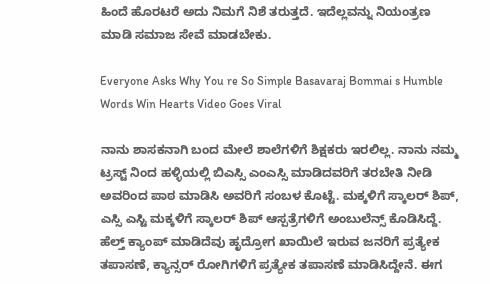ಹಿಂದೆ ಹೊರಟರೆ ಅದು ನಿಮಗೆ ನಿಶೆ ತರುತ್ತದೆ. ಇದೆಲ್ಲವನ್ನು ನಿಯಂತ್ರಣ ಮಾಡಿ ಸಮಾಜ ಸೇವೆ ಮಾಡಬೇಕು.

Everyone Asks Why You re So Simple Basavaraj Bommai s Humble Words Win Hearts Video Goes Viral

ನಾನು ಶಾಸಕನಾಗಿ ಬಂದ ಮೇಲೆ ಶಾಲೆಗಳಿಗೆ ಶಿಕ್ಷಕರು ಇರಲಿಲ್ಲ. ನಾನು ನಮ್ಮ ಟ್ರಸ್ಟ್ ನಿಂದ ಹಳ್ಳಿಯಲ್ಲಿ ಬಿಎಸ್ಸಿ ಎಂಎಸ್ಸಿ ಮಾಡಿದವರಿಗೆ ತರಬೇತಿ ನೀಡಿ ಅವರಿಂದ ಪಾಠ ಮಾಡಿಸಿ ಅವರಿಗೆ ಸಂಬಳ ಕೊಟ್ಟೆ. ಮಕ್ಕಳಿಗೆ ಸ್ಕಾಲರ್ ಶಿಪ್, ಎಸ್ಸಿ ಎಸ್ಟಿ ಮಕ್ಕಳಿಗೆ ಸ್ಕಾಲರ್ ಶಿಪ್ ಆಸ್ಪತ್ರೆಗಳಿಗೆ ಅಂಬುಲೆನ್ಸ್ ಕೊಡಿಸಿದ್ದೆ. ಹೆಲ್ತ್ ಕ್ಯಾಂಪ್ ಮಾಡಿದೆವು ಹೃದ್ರೋಗ ಖಾಯಿಲೆ ಇರುವ ಜನರಿಗೆ ಪ್ರತ್ಯೇಕ ತಪಾಸಣೆ, ಕ್ಯಾನ್ಸರ್ ರೋಗಿಗಳಿಗೆ ಪ್ರತ್ಯೇಕ ತಪಾಸಣೆ ಮಾಡಿಸಿದ್ದೇನೆ. ಈಗ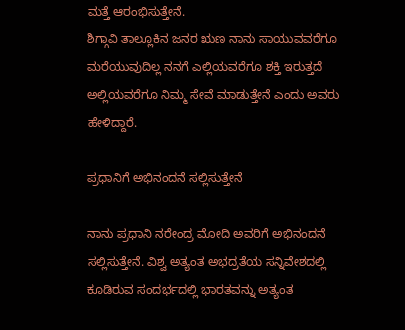ಮತ್ತೆ ಆರಂಭಿಸುತ್ತೇನೆ.
ಶಿಗ್ಗಾವಿ ತಾಲ್ಲೂಕಿನ ಜನರ ಋಣ ನಾನು ಸಾಯುವವರೆಗೂ ಮರೆಯುವುದಿಲ್ಲ ನನಗೆ ಎಲ್ಲಿಯವರೆಗೂ ಶಕ್ತಿ ಇರುತ್ತದೆ ಅಲ್ಲಿಯವರೆಗೂ ನಿಮ್ಮ ಸೇವೆ ಮಾಡುತ್ತೇನೆ ಎಂದು ಅವರು ಹೇಳಿದ್ದಾರೆ.

ಪ್ರಧಾನಿಗೆ ಅಭಿನಂದನೆ ಸಲ್ಲಿಸುತ್ತೇನೆ

ನಾನು ಪ್ರಧಾನಿ ನರೇಂದ್ರ ಮೋದಿ ಅವರಿಗೆ ಅಭಿನಂದನೆ ಸಲ್ಲಿಸುತ್ತೇನೆ. ವಿಶ್ವ ಅತ್ಯಂತ ಅಭದ್ರತೆಯ ಸನ್ನಿವೇಶದಲ್ಲಿ ಕೂಡಿರುವ ಸಂದರ್ಭದಲ್ಲಿ ಭಾರತವನ್ನು ಅತ್ಯಂತ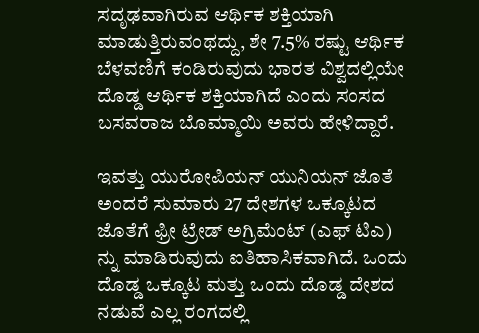ಸದೃಢವಾಗಿರುವ ಆರ್ಥಿಕ ಶಕ್ತಿಯಾಗಿ ಮಾಡುತ್ತಿರುವಂಥದ್ದು, ಶೇ 7.5% ರಷ್ಟು ಆರ್ಥಿಕ ಬೆಳವಣಿಗೆ ಕಂಡಿರುವುದು ಭಾರತ ವಿಶ್ವದಲ್ಲಿಯೇ ದೊಡ್ಡ ಆರ್ಥಿಕ ಶಕ್ತಿಯಾಗಿದೆ ಎಂದು ಸಂಸದ ಬಸವರಾಜ ಬೊಮ್ಮಾಯಿ ಅವರು ಹೇಳಿದ್ದಾರೆ.

ಇವತ್ತು ಯುರೋಪಿಯನ್ ಯುನಿಯನ್ ಜೊತೆ ಅಂದರೆ ಸುಮಾರು 27 ದೇಶಗಳ ಒಕ್ಕೂಟದ ಜೊತೆಗೆ ಫ್ರೀ ಟ್ರೇಡ್ ಅಗ್ರಿಮೆಂಟ್ (ಎಫ್ ಟಿಎ) ನ್ನು ಮಾಡಿರುವುದು ಐತಿಹಾಸಿಕವಾಗಿದೆ. ಒಂದು ದೊಡ್ಡ ಒಕ್ಕೂಟ ಮತ್ತು ಒಂದು ದೊಡ್ಡ ದೇಶದ ನಡುವೆ ಎಲ್ಲ ರಂಗದಲ್ಲಿ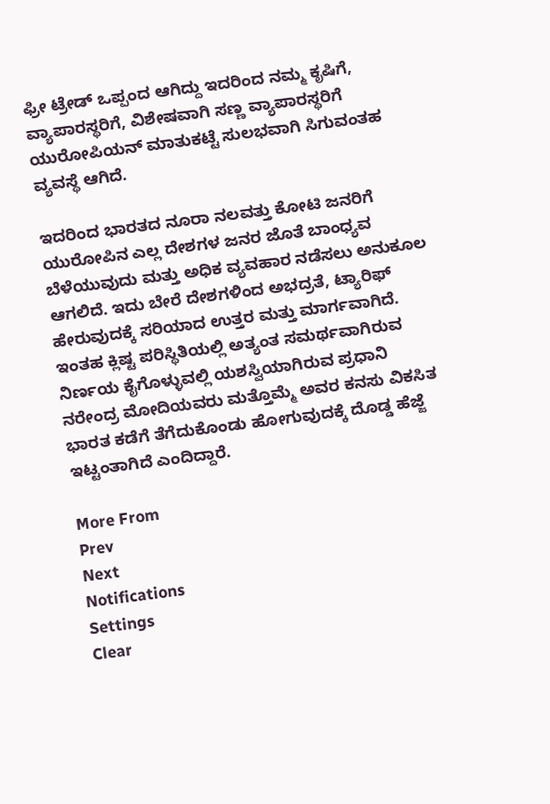ಫ್ರೀ ಟ್ರೇಡ್ ಒಪ್ಪಂದ ಆಗಿದ್ದು ಇದರಿಂದ ನಮ್ಮ ಕೃಷಿಗೆ, ವ್ಯಾಪಾರಸ್ಥರಿಗೆ, ವಿಶೇಷವಾಗಿ ಸಣ್ಣ ವ್ಯಾಪಾರಸ್ಥರಿಗೆ ಯುರೋಪಿಯನ್ ಮಾತುಕಟ್ಟೆ ಸುಲಭವಾಗಿ ಸಿಗುವಂತಹ ವ್ಯವಸ್ಥೆ ಆಗಿದೆ.

ಇದರಿಂದ ಭಾರತದ ನೂರಾ ನಲವತ್ತು ಕೋಟಿ ಜನರಿಗೆ ಯುರೋಪಿನ ಎಲ್ಲ ದೇಶಗಳ ಜನರ ಜೊತೆ ಬಾಂಧ್ಯವ ಬೆಳೆಯುವುದು ಮತ್ತು ಅಧಿಕ ವ್ಯವಹಾರ ನಡೆಸಲು ಅನುಕೂಲ ಆಗಲಿದೆ. ಇದು ಬೇರೆ ದೇಶಗಳಿಂದ ಅಭದ್ರತೆ, ಟ್ಯಾರಿಫ್ ಹೇರುವುದಕ್ಕೆ ಸರಿಯಾದ ಉತ್ತರ ಮತ್ತು ಮಾರ್ಗವಾಗಿದೆ. ಇಂತಹ ಕ್ಲಿಷ್ಟ ಪರಿಸ್ಥಿತಿಯಲ್ಲಿ ಅತ್ಯಂತ ಸಮರ್ಥವಾಗಿರುವ ನಿರ್ಣಯ ಕೈಗೊಳ್ಳುವಲ್ಲಿ ಯಶಸ್ವಿಯಾಗಿರುವ ಪ್ರಧಾನಿ ನರೇಂದ್ರ ಮೋದಿಯವರು ಮತ್ತೊಮ್ಮೆ ಅವರ ಕನಸು ವಿಕಸಿತ ಭಾರತ ಕಡೆಗೆ ತೆಗೆದುಕೊಂಡು ಹೋಗುವುದಕ್ಕೆ ದೊಡ್ಡ ಹೆಜ್ಜೆ ಇಟ್ಟಂತಾಗಿದೆ ಎಂದಿದ್ದಾರೆ.

More From
Prev
Next
Notifications
Settings
Clear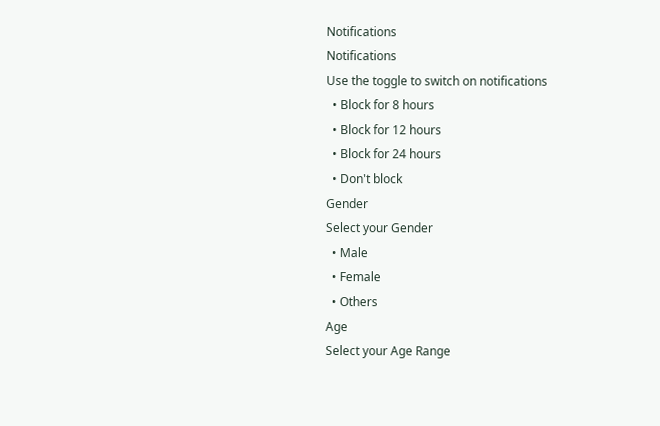Notifications
Notifications
Use the toggle to switch on notifications
  • Block for 8 hours
  • Block for 12 hours
  • Block for 24 hours
  • Don't block
Gender
Select your Gender
  • Male
  • Female
  • Others
Age
Select your Age Range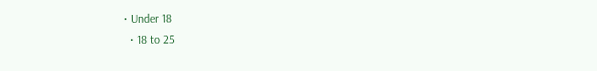• Under 18
  • 18 to 25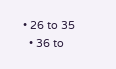• 26 to 35
  • 36 to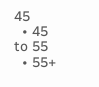45
  • 45 to 55
  • 55+